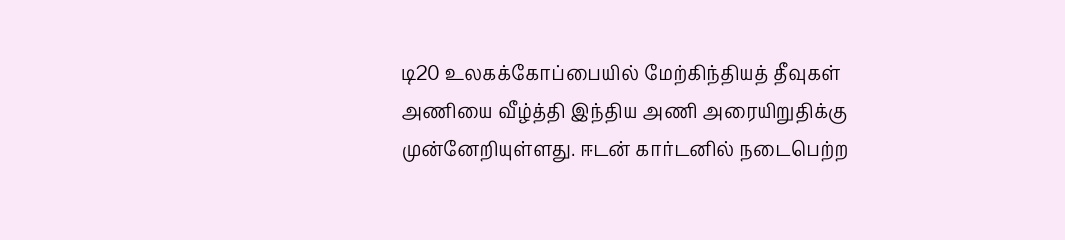டி20 உலகக்கோப்பையில் மேற்கிந்தியத் தீவுகள் அணியை வீழ்த்தி இந்திய அணி அரையிறுதிக்கு முன்னேறியுள்ளது. ஈடன் கார்டனில் நடைபெற்ற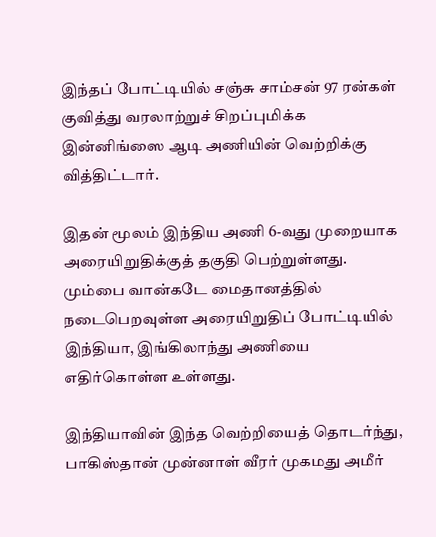இந்தப் போட்டியில் சஞ்சு சாம்சன் 97 ரன்கள் குவித்து வரலாற்றுச் சிறப்புமிக்க இன்னிங்ஸை ஆடி அணியின் வெற்றிக்கு வித்திட்டார்.

இதன் மூலம் இந்திய அணி 6-வது முறையாக அரையிறுதிக்குத் தகுதி பெற்றுள்ளது. மும்பை வான்கடே மைதானத்தில் நடைபெறவுள்ள அரையிறுதிப் போட்டியில் இந்தியா, இங்கிலாந்து அணியை எதிர்கொள்ள உள்ளது.

இந்தியாவின் இந்த வெற்றியைத் தொடர்ந்து, பாகிஸ்தான் முன்னாள் வீரர் முகமது அமீர்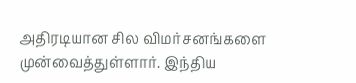அதிரடியான சில விமர்சனங்களை முன்வைத்துள்ளார். இந்திய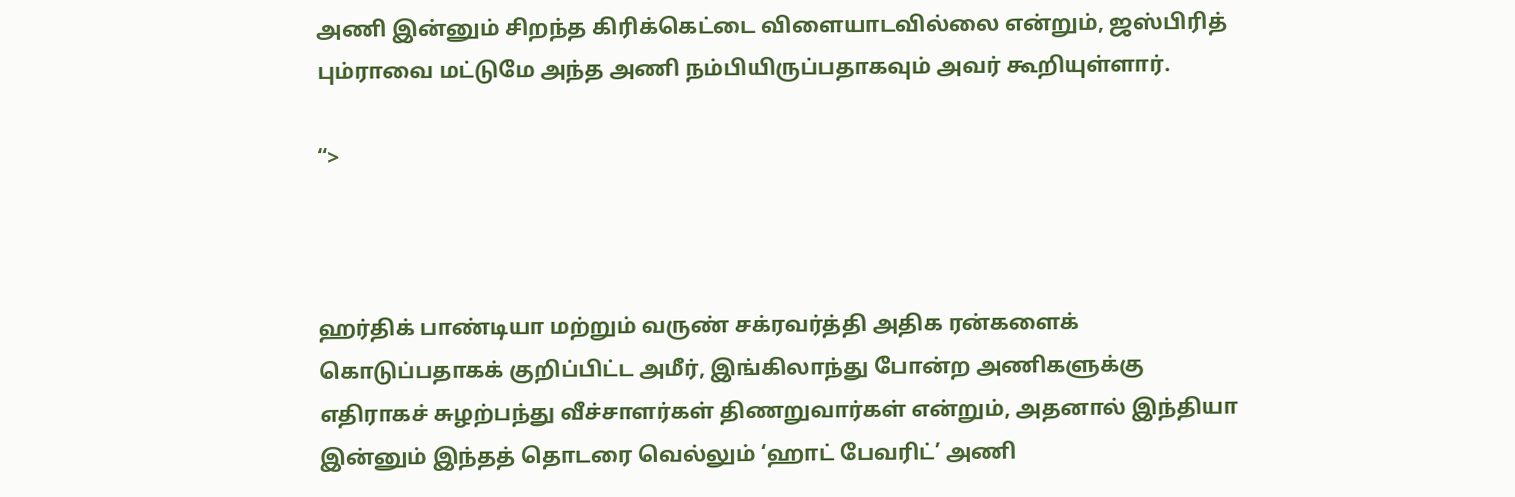அணி இன்னும் சிறந்த கிரிக்கெட்டை விளையாடவில்லை என்றும், ஜஸ்பிரித் பும்ராவை மட்டுமே அந்த அணி நம்பியிருப்பதாகவும் அவர் கூறியுள்ளார்.

“>



ஹர்திக் பாண்டியா மற்றும் வருண் சக்ரவர்த்தி அதிக ரன்களைக் கொடுப்பதாகக் குறிப்பிட்ட அமீர், இங்கிலாந்து போன்ற அணிகளுக்கு எதிராகச் சுழற்பந்து வீச்சாளர்கள் திணறுவார்கள் என்றும், அதனால் இந்தியா இன்னும் இந்தத் தொடரை வெல்லும் ‘ஹாட் பேவரிட்’ அணி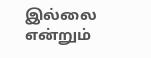இல்லை என்றும்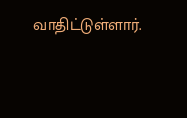வாதிட்டுள்ளார்.